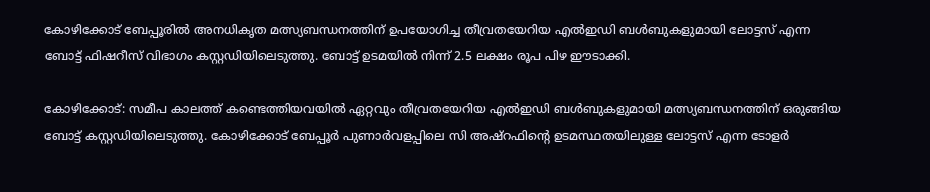കോഴിക്കോട് ബേപ്പൂരിൽ അനധികൃത മത്സ്യബന്ധനത്തിന് ഉപയോഗിച്ച തീവ്രതയേറിയ എൽഇഡി ബൾബുകളുമായി ലോട്ടസ് എന്ന ബോട്ട് ഫിഷറീസ് വിഭാഗം കസ്റ്റഡിയിലെടുത്തു. ബോട്ട് ഉടമയിൽ നിന്ന് 2.5 ലക്ഷം രൂപ പിഴ ഈടാക്കി.

കോഴിക്കോട്: സമീപ കാലത്ത് കണ്ടെത്തിയവയില്‍ ഏറ്റവും തീവ്രതയേറിയ എല്‍ഇഡി ബള്‍ബുകളുമായി മത്സ്യബന്ധനത്തിന് ഒരുങ്ങിയ ബോട്ട് കസ്റ്റഡിയിലെടുത്തു. കോഴിക്കോട് ബേപ്പൂര്‍ പുണാര്‍വളപ്പിലെ സി അഷ്‌റഫിന്റെ ഉടമസ്ഥതയിലുള്ള ലോട്ടസ് എന്ന ടോളര്‍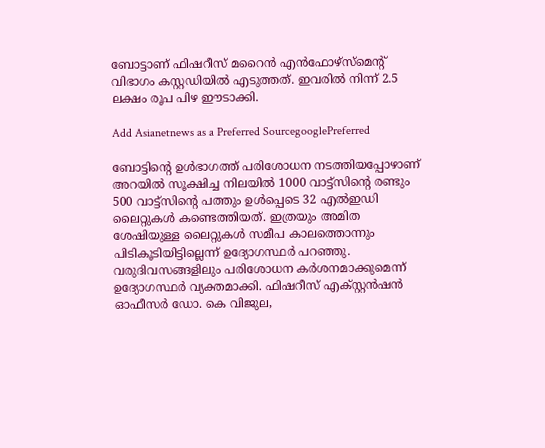ബോട്ടാണ് ഫിഷറീസ് മറൈന്‍ എന്‍ഫോഴ്‌സ്‌മെന്റ് വിഭാഗം കസ്റ്റഡിയില്‍ എടുത്തത്. ഇവരില്‍ നിന്ന് 2.5 ലക്ഷം രൂപ പിഴ ഈടാക്കി.

Add Asianetnews as a Preferred SourcegooglePreferred

ബോട്ടിന്റെ ഉള്‍ഭാഗത്ത് പരിശോധന നടത്തിയപ്പോഴാണ് അറയില്‍ സൂക്ഷിച്ച നിലയില്‍ 1000 വാട്ട്‌സിന്റെ രണ്ടും 500 വാട്ട്‌സിന്റെ പത്തും ഉള്‍പ്പെടെ 32 എല്‍ഇഡി ലൈറ്റുകള്‍ കണ്ടെത്തിയത്. ഇത്രയും അമിത ശേഷിയുള്ള ലൈറ്റുകള്‍ സമീപ കാലത്തൊന്നും പിടികൂടിയിട്ടില്ലെന്ന് ഉദ്യോഗസ്ഥര്‍ പറഞ്ഞു. വരുദിവസങ്ങളിലും പരിശോധന കര്‍ശനമാക്കുമെന്ന് ഉദ്യോഗസ്ഥര്‍ വ്യക്തമാക്കി. ഫിഷറീസ് എക്സ്റ്റന്‍ഷന്‍ ഓഫീസര്‍ ഡോ. കെ വിജുല,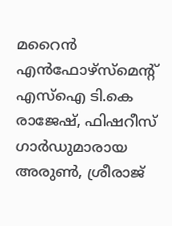മറൈന്‍ എന്‍ഫോഴ്‌സ്‌മെന്റ് എസ്‌ഐ ടി.കെ രാജേഷ്, ഫിഷറീസ് ഗാര്‍ഡുമാരായ അരുണ്‍, ശ്രീരാജ്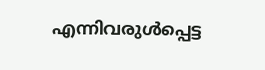എന്നിവരുള്‍പ്പെട്ട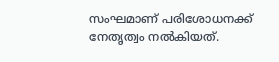സംഘമാണ് പരിശോധനക്ക് നേതൃത്വം നല്‍കിയത്.